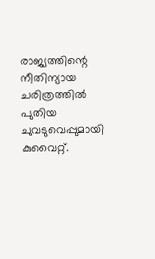രാജ്യത്തിന്റെ നീതിന്യായ ചരിത്രത്തിൽ പുതിയ ചുവടുവെപ്പുമായി കുവൈറ്റ്.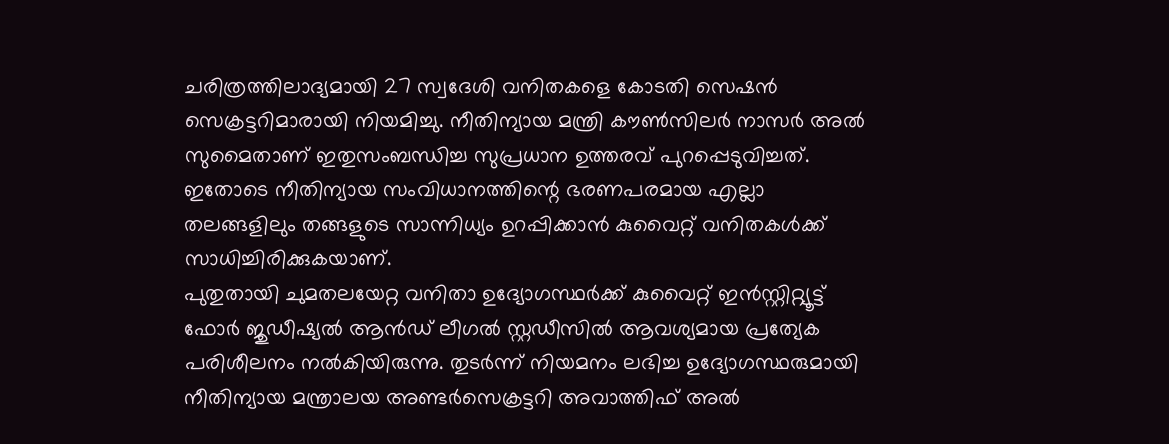ചരിത്രത്തിലാദ്യമായി 27 സ്വദേശി വനിതകളെ കോടതി സെഷൻ സെക്രട്ടറിമാരായി നിയമിച്ചു. നീതിന്യായ മന്ത്രി കൗൺസിലർ നാസർ അൽ സുമൈതാണ് ഇതുസംബന്ധിച്ച സുപ്രധാന ഉത്തരവ് പുറപ്പെടുവിച്ചത്. ഇതോടെ നീതിന്യായ സംവിധാനത്തിന്റെ ഭരണപരമായ എല്ലാ തലങ്ങളിലും തങ്ങളുടെ സാന്നിധ്യം ഉറപ്പിക്കാൻ കുവൈറ്റ് വനിതകൾക്ക് സാധിച്ചിരിക്കുകയാണ്.
പുതുതായി ചുമതലയേറ്റ വനിതാ ഉദ്യോഗസ്ഥർക്ക് കുവൈറ്റ് ഇൻസ്റ്റിറ്റ്യൂട്ട് ഫോർ ജുഡീഷ്യൽ ആൻഡ് ലീഗൽ സ്റ്റഡീസിൽ ആവശ്യമായ പ്രത്യേക പരിശീലനം നൽകിയിരുന്നു. തുടർന്ന് നിയമനം ലഭിച്ച ഉദ്യോഗസ്ഥരുമായി നീതിന്യായ മന്ത്രാലയ അണ്ടർസെക്രട്ടറി അവാത്തിഫ് അൽ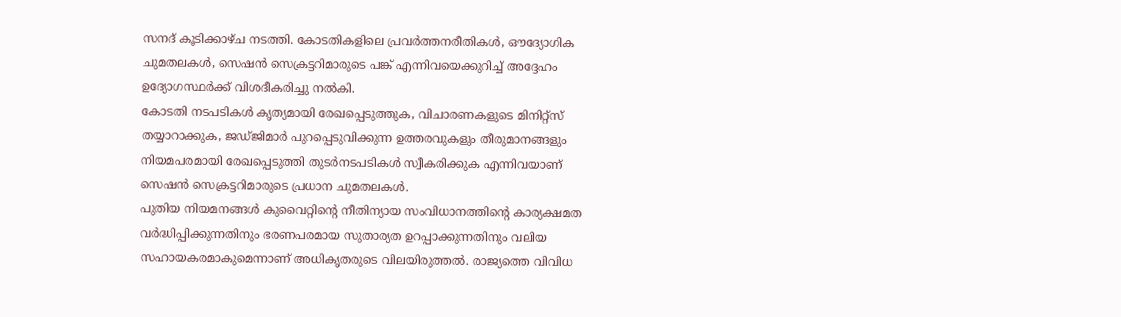സനദ് കൂടിക്കാഴ്ച നടത്തി. കോടതികളിലെ പ്രവർത്തനരീതികൾ, ഔദ്യോഗിക ചുമതലകൾ, സെഷൻ സെക്രട്ടറിമാരുടെ പങ്ക് എന്നിവയെക്കുറിച്ച് അദ്ദേഹം ഉദ്യോഗസ്ഥർക്ക് വിശദീകരിച്ചു നൽകി.
കോടതി നടപടികൾ കൃത്യമായി രേഖപ്പെടുത്തുക, വിചാരണകളുടെ മിനിറ്റ്സ് തയ്യാറാക്കുക, ജഡ്ജിമാർ പുറപ്പെടുവിക്കുന്ന ഉത്തരവുകളും തീരുമാനങ്ങളും നിയമപരമായി രേഖപ്പെടുത്തി തുടർനടപടികൾ സ്വീകരിക്കുക എന്നിവയാണ് സെഷൻ സെക്രട്ടറിമാരുടെ പ്രധാന ചുമതലകൾ.
പുതിയ നിയമനങ്ങൾ കുവൈറ്റിന്റെ നീതിന്യായ സംവിധാനത്തിന്റെ കാര്യക്ഷമത വർദ്ധിപ്പിക്കുന്നതിനും ഭരണപരമായ സുതാര്യത ഉറപ്പാക്കുന്നതിനും വലിയ സഹായകരമാകുമെന്നാണ് അധികൃതരുടെ വിലയിരുത്തൽ. രാജ്യത്തെ വിവിധ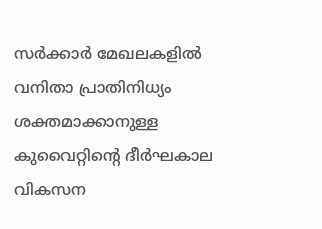സർക്കാർ മേഖലകളിൽ വനിതാ പ്രാതിനിധ്യം ശക്തമാക്കാനുള്ള കുവൈറ്റിന്റെ ദീർഘകാല വികസന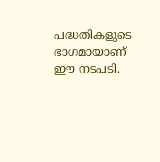പദ്ധതികളുടെ ഭാഗമായാണ് ഈ നടപടി.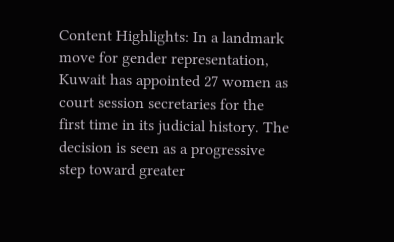Content Highlights: In a landmark move for gender representation, Kuwait has appointed 27 women as court session secretaries for the first time in its judicial history. The decision is seen as a progressive step toward greater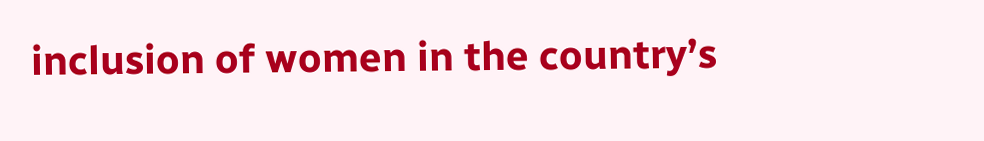inclusion of women in the country’s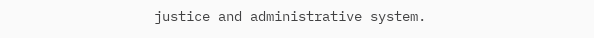justice and administrative system.